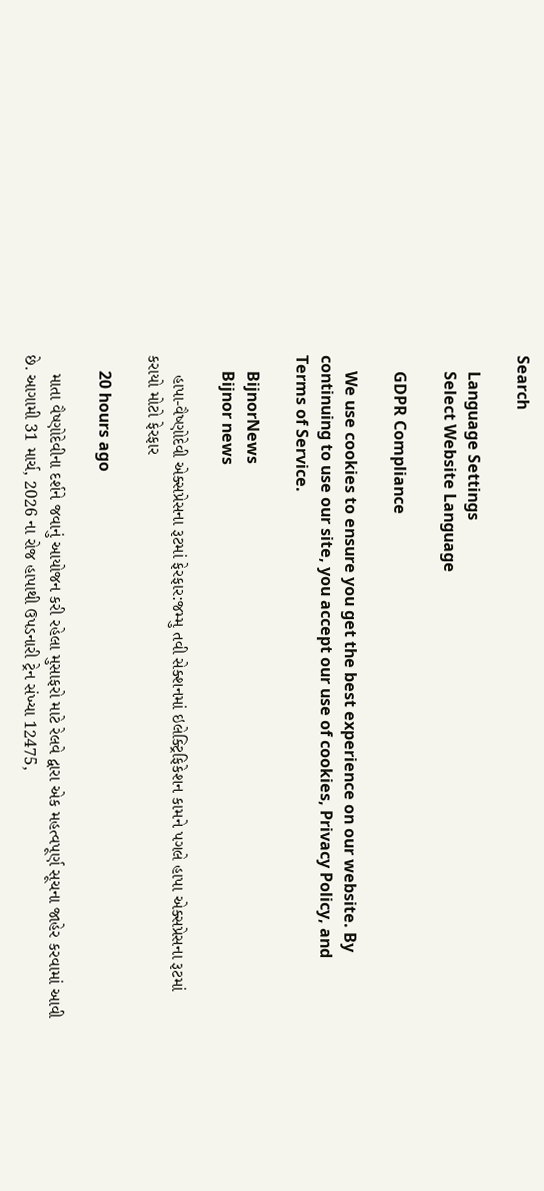Search

    Language Settings
    Select Website Language

    GDPR Compliance

    We use cookies to ensure you get the best experience on our website. By continuing to use our site, you accept our use of cookies, Privacy Policy, and Terms of Service.

    BijnorNews
    Bijnor news

    હાપા-વૈષ્ણોદેવી એક્સપ્રેસના રૂટમાં ફેરફાર:જમ્મુ તવી સેક્શનમાં ઇલેક્ટ્રિફિકેશન કામને પગલે હાપા એક્સપ્રેસના રૂટમાં કરાયો મોટો ફેરફાર

    20 hours ago

    માતા વૈષ્ણોદેવીના દર્શને જવાનું આયોજન કરી રહેલા મુસાફરો માટે રેલવે દ્વારા એક મહત્વપૂર્ણ સૂચના જાહેર કરવામાં આવી છે. આગામી 31 માર્ચ, 2026 ના રોજ હાપાથી ઉપડનારી ટ્રેન સંખ્યા 12475,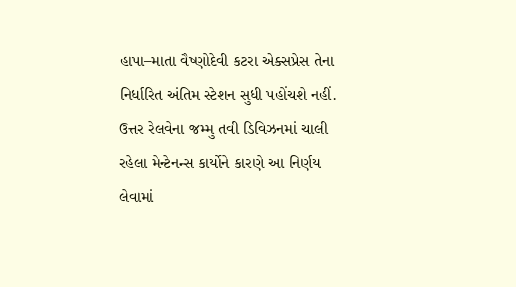હાપા–માતા વૈષ્ણોદેવી કટરા એક્સપ્રેસ તેના નિર્ધારિત અંતિમ સ્ટેશન સુધી પહોંચશે નહીં. ઉત્તર રેલવેના જમ્મુ તવી ડિવિઝનમાં ચાલી રહેલા મેન્ટેનન્સ કાર્યોને કારણે આ નિર્ણય લેવામાં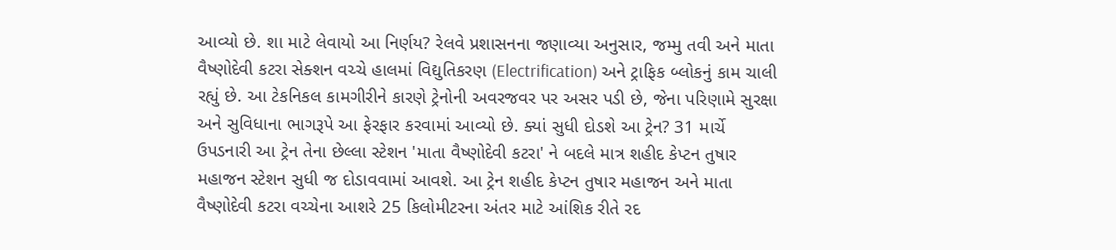આવ્યો છે. શા માટે લેવાયો આ નિર્ણય? રેલવે પ્રશાસનના જણાવ્યા અનુસાર, જમ્મુ તવી અને માતા વૈષ્ણોદેવી કટરા સેક્શન વચ્ચે હાલમાં વિદ્યુતિકરણ (Electrification) અને ટ્રાફિક બ્લોકનું કામ ચાલી રહ્યું છે. આ ટેકનિકલ કામગીરીને કારણે ટ્રેનોની અવરજવર પર અસર પડી છે, જેના પરિણામે સુરક્ષા અને સુવિધાના ભાગરૂપે આ ફેરફાર કરવામાં આવ્યો છે. ક્યાં સુધી દોડશે આ ટ્રેન? 31 માર્ચે ઉપડનારી આ ટ્રેન તેના છેલ્લા સ્ટેશન 'માતા વૈષ્ણોદેવી કટરા' ને બદલે માત્ર શહીદ કેપ્ટન તુષાર મહાજન સ્ટેશન સુધી જ દોડાવવામાં આવશે. આ ટ્રેન શહીદ કેપ્ટન તુષાર મહાજન અને માતા વૈષ્ણોદેવી કટરા વચ્ચેના આશરે 25 કિલોમીટરના અંતર માટે આંશિક રીતે રદ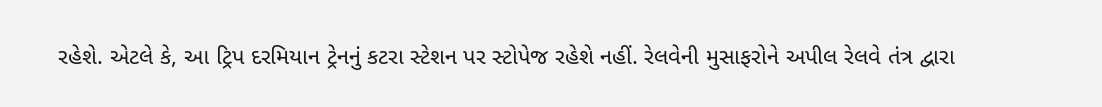રહેશે. એટલે કે, આ ટ્રિપ દરમિયાન ટ્રેનનું કટરા સ્ટેશન પર સ્ટોપેજ રહેશે નહીં. રેલવેની મુસાફરોને અપીલ રેલવે તંત્ર દ્વારા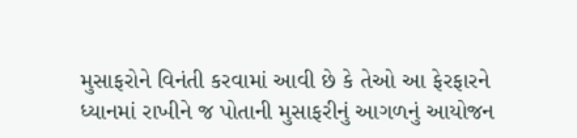મુસાફરોને વિનંતી કરવામાં આવી છે કે તેઓ આ ફેરફારને ધ્યાનમાં રાખીને જ પોતાની મુસાફરીનું આગળનું આયોજન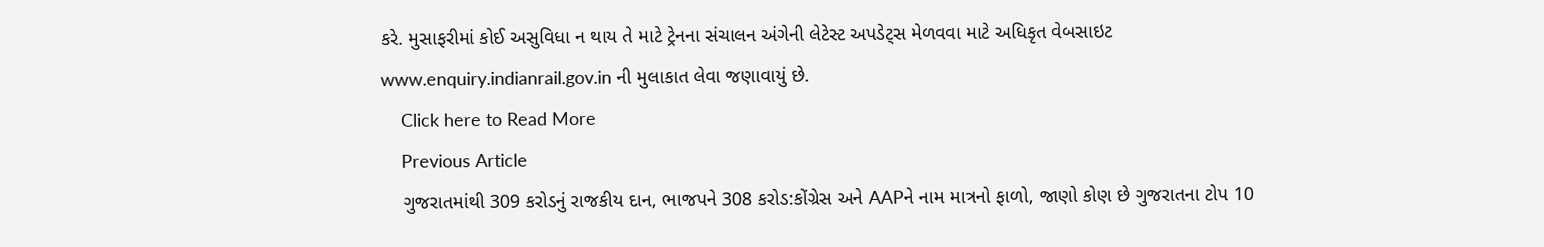કરે. મુસાફરીમાં કોઈ અસુવિધા ન થાય તે માટે ટ્રેનના સંચાલન અંગેની લેટેસ્ટ અપડેટ્સ મેળવવા માટે અધિકૃત વેબસાઇટ www.enquiry.indianrail.gov.in ની મુલાકાત લેવા જણાવાયું છે.
    Click here to Read More
    Previous Article
    ગુજરાતમાંથી 309 કરોડનું રાજકીય દાન, ભાજપને 308 કરોડ:કોંગ્રેસ અને AAPને નામ માત્રનો ફાળો, જાણો કોણ છે ગુજરાતના ટોપ 10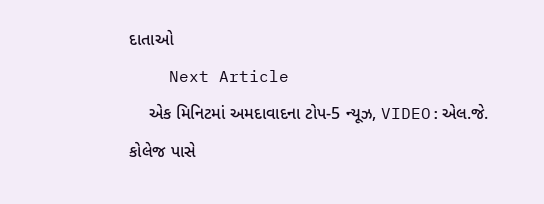દાતાઓ
    Next Article
    એક મિનિટમાં અમદાવાદના ટોપ-5 ન્યૂઝ, VIDEO:એલ.જે. કોલેજ પાસે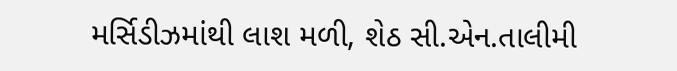મર્સિડીઝમાંથી લાશ મળી, શેઠ સી.એન.તાલીમી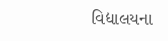વિદ્યાલયના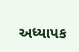અધ્યાપક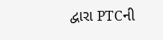દ્વારા PTCની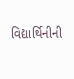વિદ્યાર્થિનીની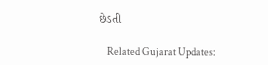છેડતી

    Related Gujarat Updates: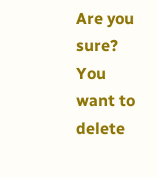Are you sure? You want to delete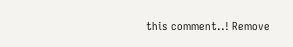this comment..! Remove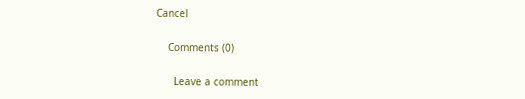Cancel

    Comments (0)

      Leave a comment